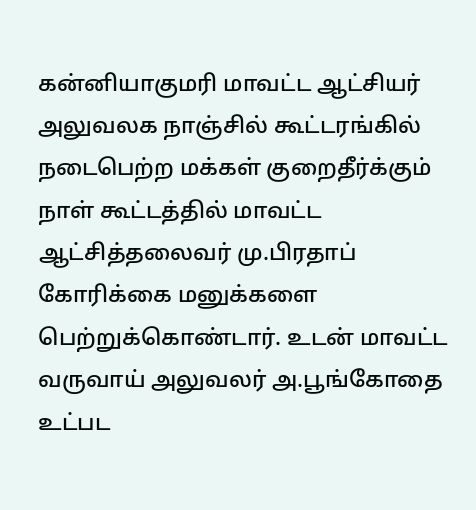கன்னியாகுமரி மாவட்ட ஆட்சியர் அலுவலக நாஞ்சில் கூட்டரங்கில் நடைபெற்ற மக்கள் குறைதீர்க்கும் நாள் கூட்டத்தில் மாவட்ட ஆட்சித்தலைவர் மு.பிரதாப் கோரிக்கை மனுக்களை பெற்றுக்கொண்டார். உடன் மாவட்ட வருவாய் அலுவலர் அ.பூங்கோதை உட்பட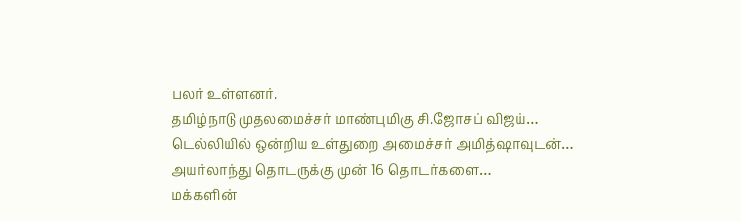பலர் உள்ளனர்.
தமிழ்நாடு முதலமைச்சர் மாண்புமிகு சி.ஜோசப் விஜய்…
டெல்லியில் ஒன்றிய உள்துறை அமைச்சர் அமித்ஷாவுடன்…
அயர்லாந்து தொடருக்கு முன் 16 தொடர்களை…
மக்களின்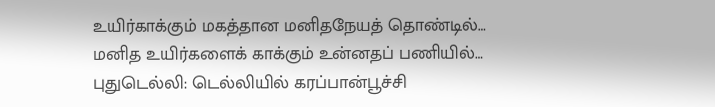உயிர்காக்கும் மகத்தான மனிதநேயத் தொண்டில்…
மனித உயிர்களைக் காக்கும் உன்னதப் பணியில்…
புதுடெல்லி: டெல்லியில் கரப்பான்பூச்சி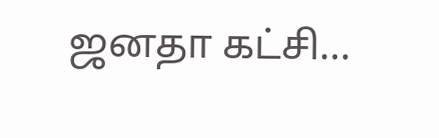ஜனதா கட்சி…